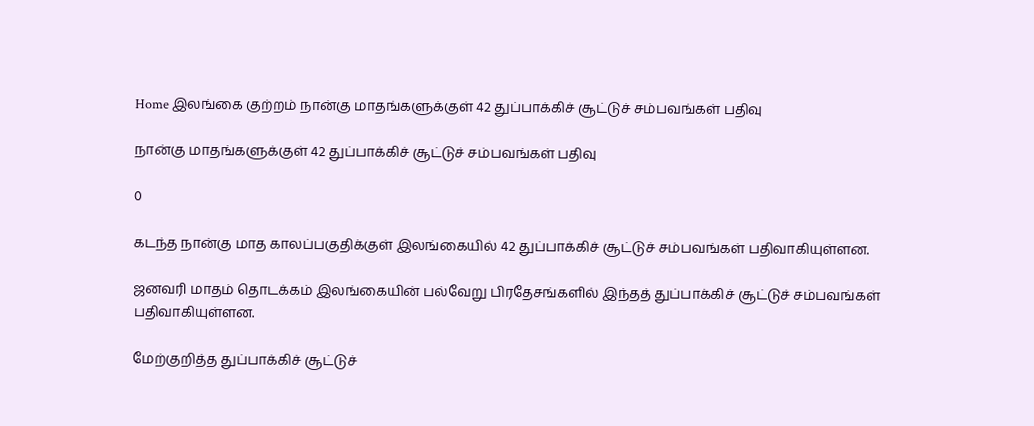Home இலங்கை குற்றம் நான்கு மாதங்களுக்குள் 42 துப்பாக்கிச் சூட்டுச் சம்பவங்கள் பதிவு

நான்கு மாதங்களுக்குள் 42 துப்பாக்கிச் சூட்டுச் சம்பவங்கள் பதிவு

0

கடந்த நான்கு மாத காலப்பகுதிக்குள் இலங்கையில் 42 துப்பாக்கிச் சூட்டுச் சம்பவங்கள் பதிவாகியுள்ளன.

ஜனவரி மாதம் தொடக்கம் இலங்கையின் பல்வேறு பிரதேசங்களில் இந்தத் துப்பாக்கிச் சூட்டுச் சம்பவங்கள் பதிவாகியுள்ளன.

மேற்குறித்த துப்பாக்கிச் சூட்டுச்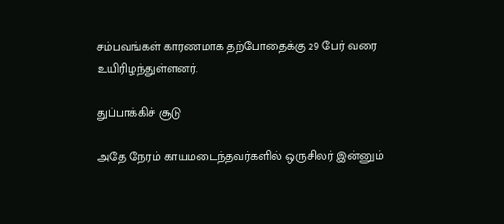சம்பவங்கள் காரணமாக தற்போதைக்கு 29 பேர் வரை உயிரிழந்துள்ளனர்.

துப்பாக்கிச் சூடு

அதே நேரம் காயமடைந்தவர்களில் ஒருசிலர் இன்னும்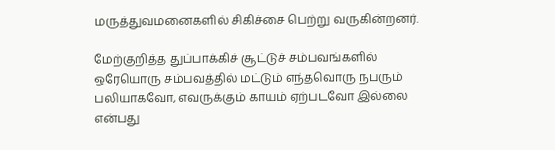மருத்துவமனைகளில் சிகிச்சை பெற்று வருகின்றனர்.

மேற்குறித்த துப்பாக்கிச் சூட்டுச் சம்பவங்களில் ஒரேயொரு சம்பவத்தில் மட்டும் எந்தவொரு நபரும் பலியாகவோ, எவருக்கும் காயம் ஏற்படவோ இல்லை என்பது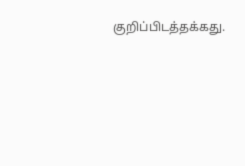குறிப்பிடத்தக்கது.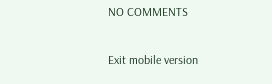NO COMMENTS

Exit mobile version